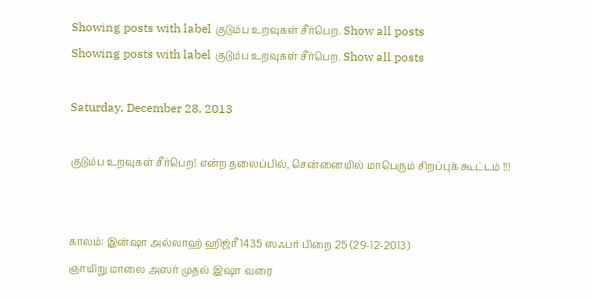Showing posts with label குடும்ப உறவுகள் சீர்பெற. Show all posts
Showing posts with label குடும்ப உறவுகள் சீர்பெற. Show all posts

Saturday, December 28, 2013

குடும்ப உறவுகள் சீர்பெற! என்ற தலைப்பில், சென்னையில் மாபெரும் சிறப்புக் கூட்டம் !!!


காலம்: இன்ஷா அல்லாஹ் ஹிஜ்ரீ 1435 ஸஃபர் பிறை 25 (29-12-2013)
ஞாயிறு மாலை அஸர் முதல் இஷா வரை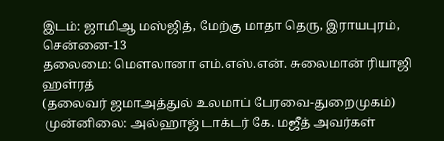இடம்: ஜாமிஆ மஸ்ஜித், மேற்கு மாதா தெரு, இராயபுரம், சென்னை-13
தலைமை: மௌலானா எம்.எஸ்.என். சுலைமான் ரியாஜி ஹள்ரத்
(தலைவர் ஜமாஅத்துல் உலமாப் பேரவை-துறைமுகம்)
 முன்னிலை: அல்ஹாஜ் டாக்டர் கே. மஜீத் அவர்கள்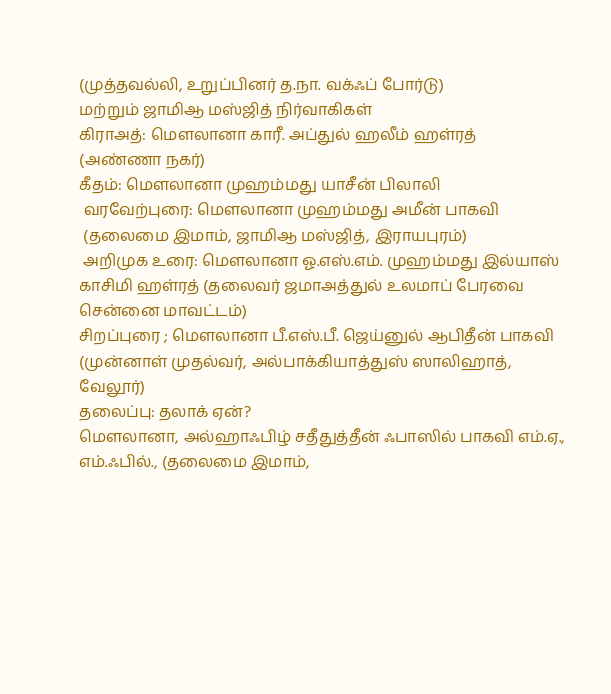(முத்தவல்லி, உறுப்பினர் த.நா. வக்ஃப் போர்டு)
மற்றும் ஜாமிஆ மஸ்ஜித் நிர்வாகிகள்
கிராஅத்: மௌலானா காரீ. அப்துல் ஹலீம் ஹள்ரத்
(அண்ணா நகர்)
கீதம்: மௌலானா முஹம்மது யாசீன் பிலாலி
 வரவேற்புரை: மௌலானா முஹம்மது அமீன் பாகவி
 (தலைமை இமாம், ஜாமிஆ மஸ்ஜித், இராயபுரம்)
 அறிமுக உரை: மௌலானா ஓ.எஸ்.எம். முஹம்மது இல்யாஸ் காசிமி ஹள்ரத் (தலைவர் ஜமாஅத்துல் உலமாப் பேரவை சென்னை மாவட்டம்)
சிறப்புரை ; மௌலானா பீ.எஸ்.பீ. ஜெய்னுல் ஆபிதீன் பாகவி (முன்னாள் முதல்வர், அல்பாக்கியாத்துஸ் ஸாலிஹாத், வேலூர்)
தலைப்பு: தலாக் ஏன்?
மௌலானா, அல்ஹாஃபிழ் சதீதுத்தீன் ஃபாஸில் பாகவி எம்.ஏ., எம்.ஃபில்., (தலைமை இமாம்,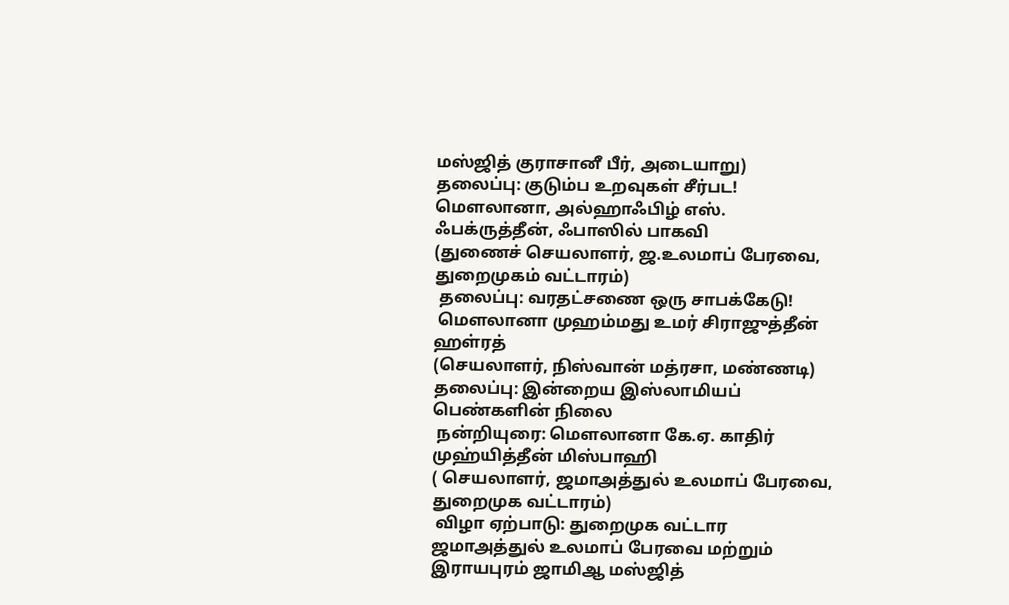மஸ்ஜித் குராசானீ பீர், அடையாறு)
தலைப்பு: குடும்ப உறவுகள் சீர்பட!
மௌலானா, அல்ஹாஃபிழ் எஸ். ஃபக்ருத்தீன், ஃபாஸில் பாகவி
(துணைச் செயலாளர், ஜ.உலமாப் பேரவை, துறைமுகம் வட்டாரம்)
 தலைப்பு: வரதட்சணை ஒரு சாபக்கேடு!
 மௌலானா முஹம்மது உமர் சிராஜுத்தீன் ஹள்ரத்
(செயலாளர், நிஸ்வான் மத்ரசா, மண்ணடி)
தலைப்பு: இன்றைய இஸ்லாமியப் பெண்களின் நிலை
 நன்றியுரை: மௌலானா கே.ஏ. காதிர் முஹ்யித்தீன் மிஸ்பாஹி
( செயலாளர், ஜமாஅத்துல் உலமாப் பேரவை, துறைமுக வட்டாரம்)
 விழா ஏற்பாடு: துறைமுக வட்டார ஜமாஅத்துல் உலமாப் பேரவை மற்றும் இராயபுரம் ஜாமிஆ மஸ்ஜித்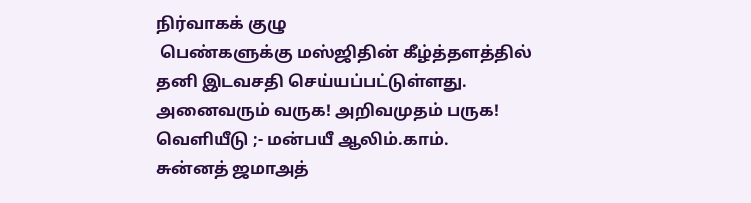நிர்வாகக் குழு
 பெண்களுக்கு மஸ்ஜிதின் கீழ்த்தளத்தில் தனி இடவசதி செய்யப்பட்டுள்ளது.
அனைவரும் வருக! அறிவமுதம் பருக!
வெளியீடு ;- மன்பயீ ஆலிம்.காம்.
சுன்னத் ஜமாஅத்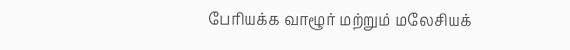பேரியக்க வாழூர் மற்றும் மலேசியக்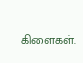கிளைகள்.